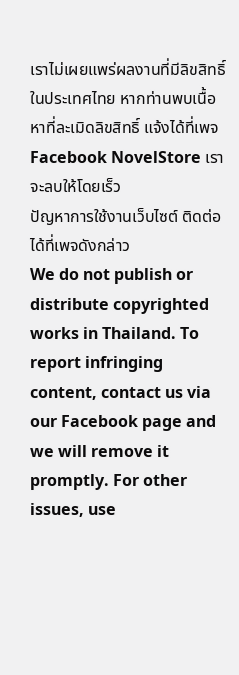เราไม่เผยแพร่ผลงานที่มีลิขสิทธิ์ในประเทศไทย หากท่านพบเนื้อหาที่ละเมิดลิขสิทธิ์ แจ้งได้ที่เพจ Facebook NovelStore เราจะลบให้โดยเร็ว
ปัญหาการใช้งานเว็บไซต์ ติดต่อได้ที่เพจดังกล่าว
We do not publish or distribute copyrighted works in Thailand. To report infringing content, contact us via our Facebook page and we will remove it promptly. For other issues, use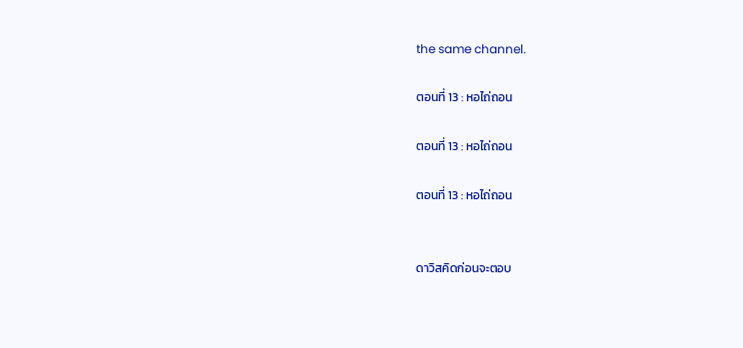the same channel.

ตอนที่ 13 : หอไถ่ถอน

ตอนที่ 13 : หอไถ่ถอน

ตอนที่ 13 : หอไถ่ถอน


ดาวิสคิดก่อนจะตอบ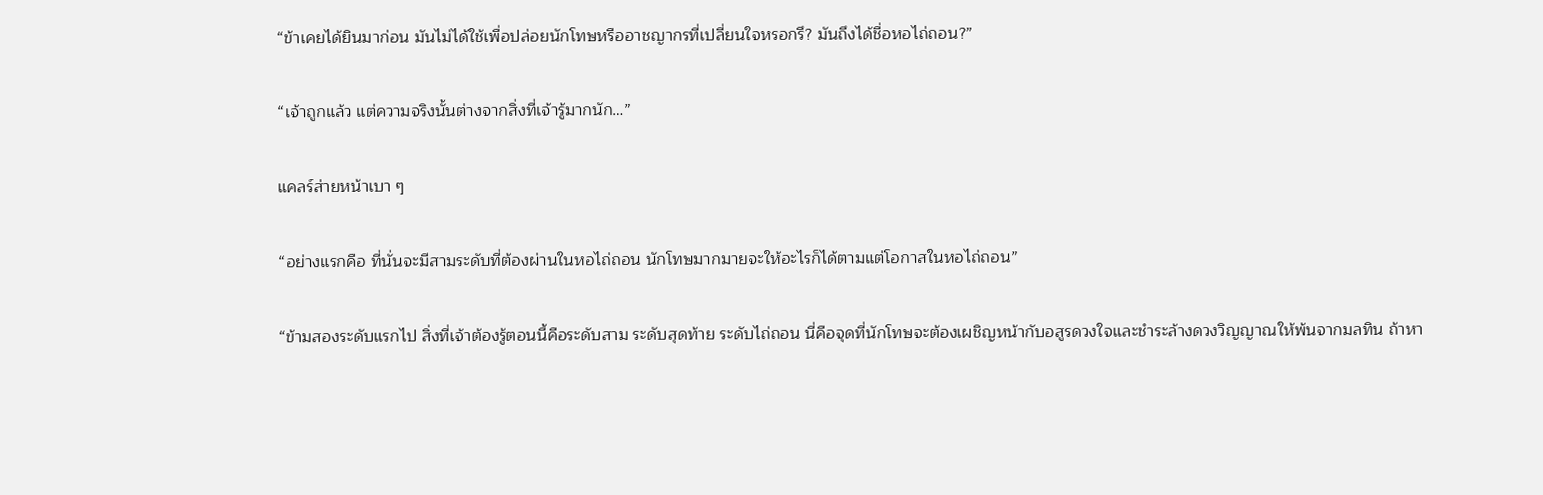“ข้าเคยได้ยินมาก่อน มันไม่ได้ใช้เพื่อปล่อยนักโทษหรืออาชญากรที่เปลี่ยนใจหรอกรึ? มันถึงได้ชื่อหอไถ่ถอน?”

“เจ้าถูกแล้ว แต่ความจริงนั้นต่างจากสิ่งที่เจ้ารู้มากนัก…”

แคลร์ส่ายหน้าเบา ๆ

“อย่างแรกคือ ที่นั่นจะมีสามระดับที่ต้องผ่านในหอไถ่ถอน นักโทษมากมายจะให้อะไรก็ได้ตามแต่โอกาสในหอไถ่ถอน”

“ข้ามสองระดับแรกไป สิ่งที่เจ้าต้องรู้ตอนนี้คือระดับสาม ระดับสุดท้าย ระดับไถ่ถอน นี่คือจุดที่นักโทษจะต้องเผชิญหน้ากับอสูรดวงใจและชำระล้างดวงวิญญาณให้พ้นจากมลทิน ถ้าหา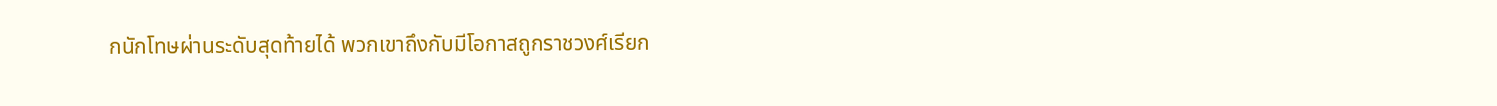กนักโทษผ่านระดับสุดท้ายได้ พวกเขาถึงกับมีโอกาสถูกราชวงศ์เรียก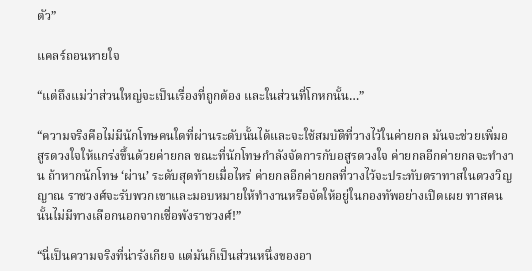ตัว”

แคลร์ถอนหายใจ

“แต่ถึงแม่ว่าส่วนใหญ่จะเป็นเรื่องที่ถูกต้อง และในส่วนที่โกหกนั้น…”

“ความจริงคือไม่มีนักโทษคนใดที่ผ่านระดับนั้นได้และจะใช้สมบัติที่วางไว้ในค่ายกล มันจะช่วยเพิ่มอสูรดวงใจให้แกร่งขึ้นด้วยค่ายกล ขณะที่นักโทษกำลังจัดการกับอสูรดวงใจ ค่ายกลอีกค่ายกลจะทำงาน ถ้าหากนักโทษ ‘ผ่าน’ ระดับสุดท้ายเมื่อไหร่ ค่ายกลอีกค่ายกลที่วางไว้จะประทับตราทาสในดวงวิญญาณ ราชวงศ์จะรับพวกเขาและมอบหมายให้ทำงานหรือจัดให้อยู่ในกองทัพอย่างเปิดเผย ทาสคนนั้นไม่มีทางเลือกนอกจากเชื่อพังราชวงศ์!”

“นี่เป็นความจริงที่น่ารังเกียจ แต่มันก็เป็นส่วนหนึ่งของอา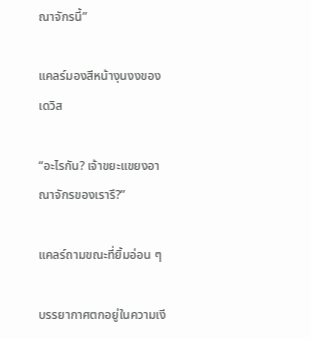ณาจักรนี้”

แคลร์มองสีหน้างุนงงของเดวิส

“อะไรกัน? เจ้าขยะแขยงอาณาจักรของเรารึ?”

แคลร์ถามขณะที่ยิ้มอ่อน ๆ

บรรยากาศตกอยู่ในความเงี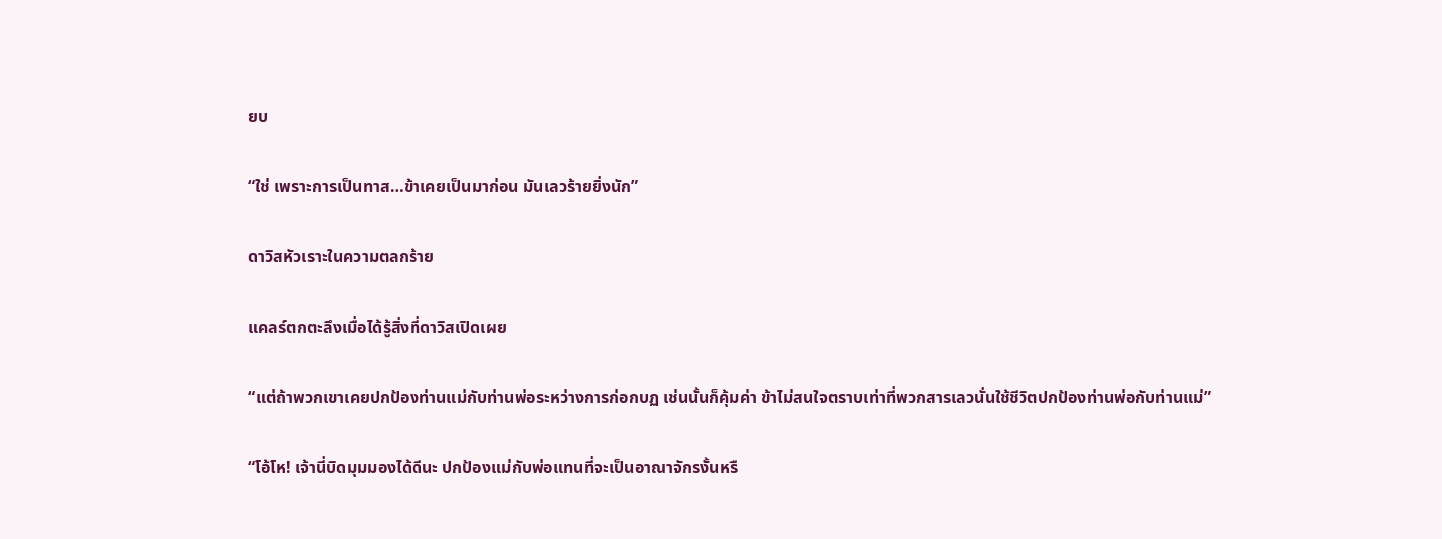ยบ

“ใช่ เพราะการเป็นทาส…ข้าเคยเป็นมาก่อน มันเลวร้ายยิ่งนัก”

ดาวิสหัวเราะในความตลกร้าย

แคลร์ตกตะลึงเมื่อได้รู้สิ่งที่ดาวิสเปิดเผย

“แต่ถ้าพวกเขาเคยปกป้องท่านแม่กับท่านพ่อระหว่างการก่อกบฏ เช่นนั้นก็คุ้มค่า ข้าไม่สนใจตราบเท่าที่พวกสารเลวนั่นใช้ชีวิตปกป้องท่านพ่อกับท่านแม่”

“โอ้โห! เจ้านี่บิดมุมมองได้ดีนะ ปกป้องแม่กับพ่อแทนที่จะเป็นอาณาจักรงั้นหรื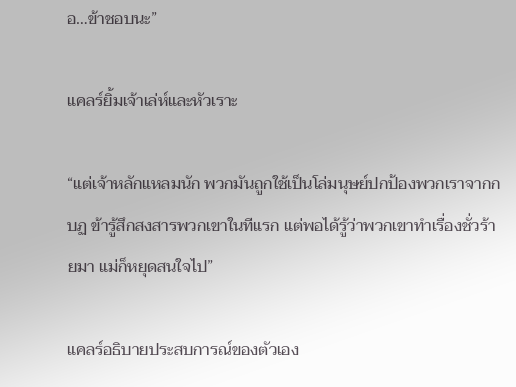อ…ข้าชอบนะ”

แคลร์ยิ้มเจ้าเล่ห์และหัวเราะ

“แต่เจ้าหลักแหลมนัก พวกมันถูกใช้เป็นโล่มนุษย์ปกป้องพวกเราจากกบฏ ข้ารู้สึกสงสารพวกเขาในทีแรก แต่พอได้รู้ว่าพวกเขาทำเรื่องชั่วร้ายมา แม่ก็หยุดสนใจไป”

แคลร์อธิบายประสบการณ์ของตัวเอง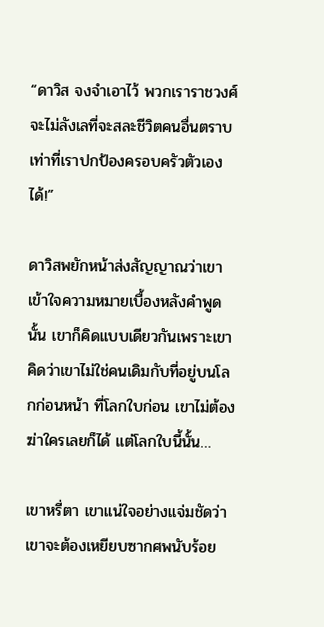“ดาวิส จงจำเอาไว้ พวกเราราชวงศ์จะไม่ลังเลที่จะสละชีวิตคนอื่นตราบเท่าที่เราปกป้องครอบครัวตัวเองได้!”

ดาวิสพยักหน้าส่งสัญญาณว่าเขาเข้าใจความหมายเบื้องหลังคำพูดนั้น เขาก็คิดแบบเดียวกันเพราะเขาคิดว่าเขาไม่ใช่คนเดิมกับที่อยู่บนโลกก่อนหน้า ที่โลกใบก่อน เขาไม่ต้องฆ่าใครเลยก็ได้ แต่โลกใบนี้นั้น…

เขาหรี่ตา เขาแน่ใจอย่างแจ่มชัดว่าเขาจะต้องเหยียบซากศพนับร้อย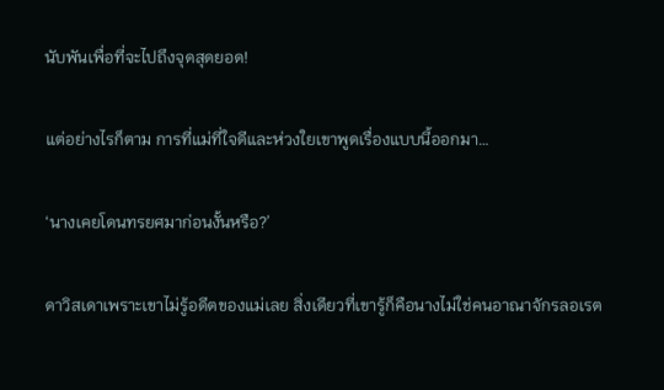นับพันเพื่อที่จะไปถึงจุดสุดยอด!

แต่อย่างไรก็ตาม การที่แม่ที่ใจดีและห่วงใยเขาพูดเรื่องแบบนี้ออกมา…

‘นางเคยโดนทรยศมาก่อนงั้นหรือ?’

ดาวิสเดาเพราะเขาไม่รู้อดีตของแม่เลย สิ่งเดียวที่เขารู้ก็คือนางไม่ใช่คนอาณาจักรลอเรต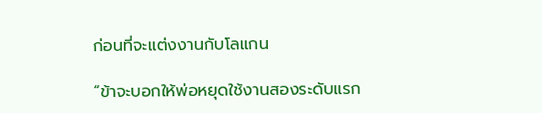ก่อนที่จะแต่งงานกับโลแกน

“ข้าจะบอกให้พ่อหยุดใช้งานสองระดับแรก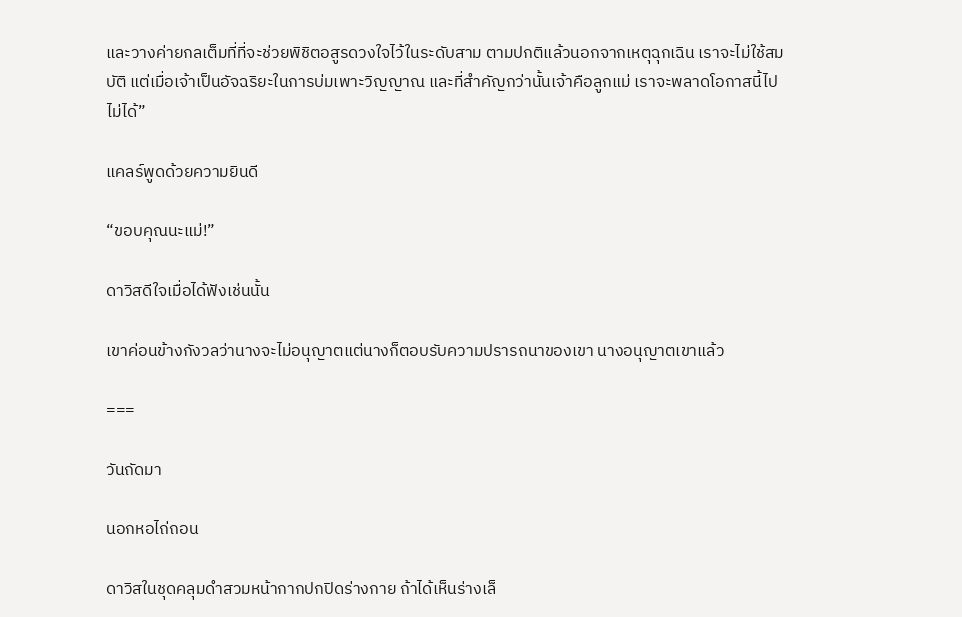และวางค่ายกลเต็มที่ที่จะช่วยพิชิตอสูรดวงใจไว้ในระดับสาม ตามปกติแล้วนอกจากเหตุฉุกเฉิน เราจะไม่ใช้สมบัติ แต่เมื่อเจ้าเป็นอัจฉริยะในการบ่มเพาะวิญญาณ และที่สำคัญกว่านั้นเจ้าคือลูกแม่ เราจะพลาดโอกาสนี้ไปไม่ได้”

แคลร์พูดด้วยความยินดี

“ขอบคุณนะแม่!”

ดาวิสดีใจเมื่อได้ฟังเช่นนั้น

เขาค่อนข้างกังวลว่านางจะไม่อนุญาตแต่นางก็ตอบรับความปรารถนาของเขา นางอนุญาตเขาแล้ว

===

วันถัดมา

นอกหอไถ่ถอน

ดาวิสในชุดคลุมดำสวมหน้ากากปกปิดร่างกาย ถ้าได้เห็นร่างเล็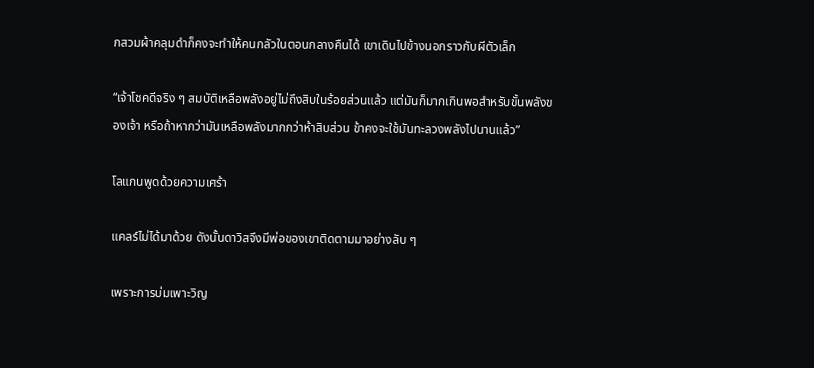กสวมผ้าคลุมดำก็คงจะทำให้คนกลัวในตอนกลางคืนได้ เขาเดินไปข้างนอกราวกับผีตัวเล็ก

“เจ้าโชคดีจริง ๆ สมบัติเหลือพลังอยู่ไม่ถึงสิบในร้อยส่วนแล้ว แต่มันก็มากเกินพอสำหรับขั้นพลังของเจ้า หรือถ้าหากว่ามันเหลือพลังมากกว่าห้าสิบส่วน ข้าคงจะใช้มันทะลวงพลังไปนานแล้ว”

โลแกนพูดด้วยความเศร้า

แคลร์ไม่ได้มาด้วย ดังนั้นดาวิสจึงมีพ่อของเขาติดตามมาอย่างลับ ๆ

เพราะการบ่มเพาะวิญ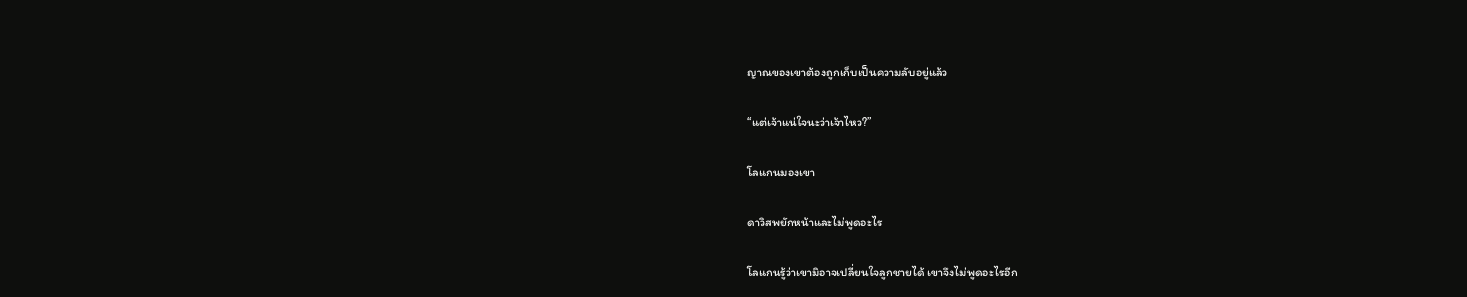ญาณของเขาต้องถูกเก็บเป็นความลับอยู่แล้ว

“แต่เจ้าแน่ใจนะว่าเจ้าไหว?”

โลแกนมองเขา

ดาวิสพยักหน้าและไม่พูดอะไร

โลแกนรู้ว่าเขามิอาจเปลี่ยนใจลูกชายได้ เขาจึงไม่พูดอะไรอีก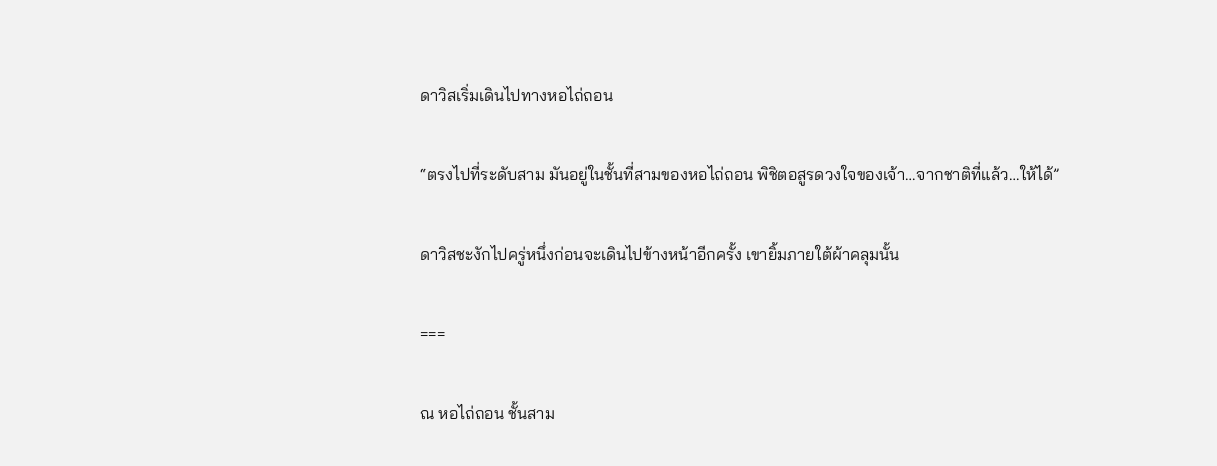ดาวิสเริ่มเดินไปทางหอไถ่ถอน

“ตรงไปที่ระดับสาม มันอยู่ในชั้นที่สามของหอไถ่ถอน พิชิตอสูรดวงใจของเจ้า…จากชาติที่แล้ว…ให้ได้”

ดาวิสชะงักไปครู่หนึ่งก่อนจะเดินไปข้างหน้าอีกครั้ง เขายิ้มภายใต้ผ้าคลุมนั้น

===

ณ หอไถ่ถอน ชั้นสาม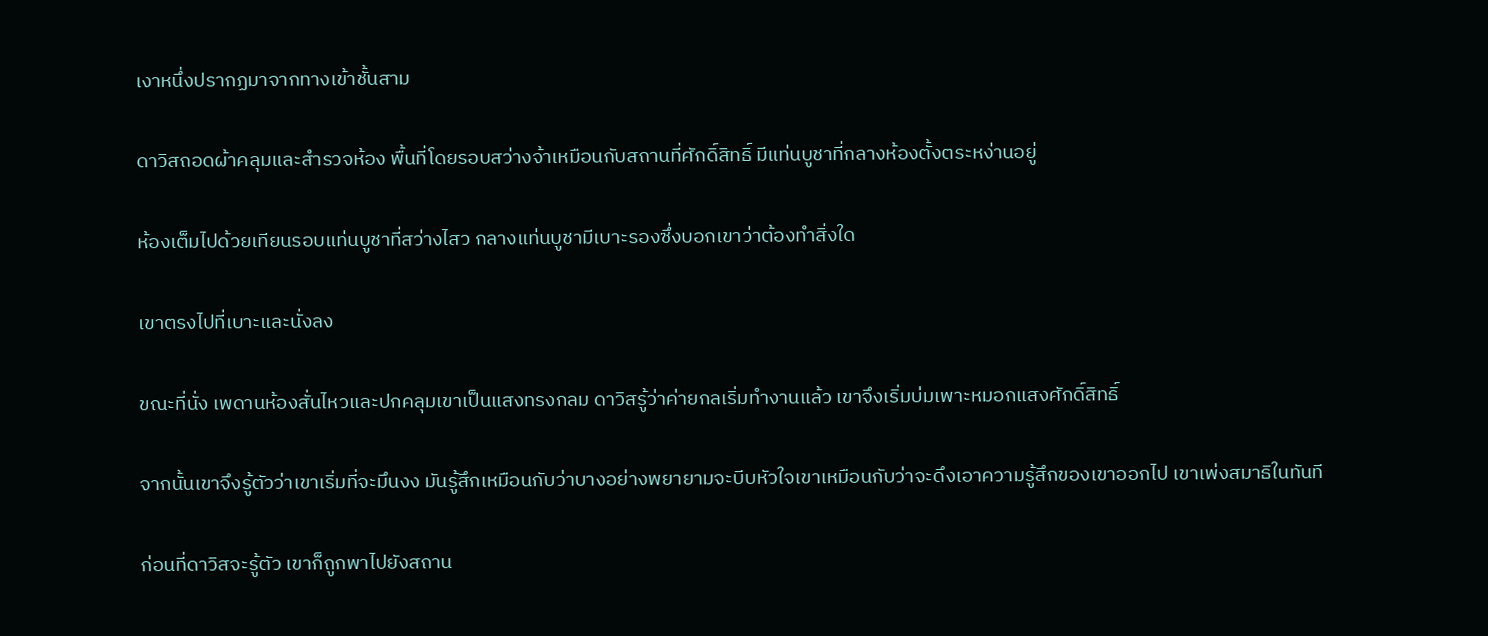เงาหนึ่งปรากฏมาจากทางเข้าชั้นสาม

ดาวิสถอดผ้าคลุมและสำรวจห้อง พื้นที่โดยรอบสว่างจ้าเหมือนกับสถานที่ศักดิ์สิทธิ์ มีแท่นบูชาที่กลางห้องตั้งตระหง่านอยู่

ห้องเต็มไปด้วยเทียนรอบแท่นบูชาที่สว่างไสว กลางแท่นบูชามีเบาะรองซึ่งบอกเขาว่าต้องทำสิ่งใด

เขาตรงไปที่เบาะและนั่งลง

ขณะที่นั่ง เพดานห้องสั่นไหวและปกคลุมเขาเป็นแสงทรงกลม ดาวิสรู้ว่าค่ายกลเริ่มทำงานแล้ว เขาจึงเริ่มบ่มเพาะหมอกแสงศักดิ์สิทธิ์

จากนั้นเขาจึงรู้ตัวว่าเขาเริ่มที่จะมึนงง มันรู้สึกเหมือนกับว่าบางอย่างพยายามจะบีบหัวใจเขาเหมือนกับว่าจะดึงเอาความรู้สึกของเขาออกไป เขาเพ่งสมาธิในทันที

ก่อนที่ดาวิสจะรู้ตัว เขาก็ถูกพาไปยังสถาน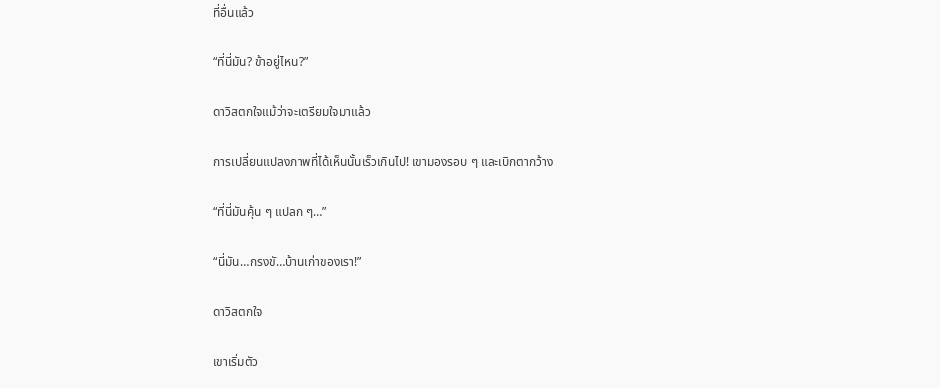ที่อื่นแล้ว

“ที่นี่มัน? ข้าอยู่ไหน?”

ดาวิสตกใจแม้ว่าจะเตรียมใจมาแล้ว

การเปลี่ยนแปลงภาพที่ได้เห็นนั้นเร็วเกินไป! เขามองรอบ ๆ และเบิกตากว้าง

“ที่นี่มันคุ้น ๆ แปลก ๆ…”

“นี่มัน…กรงขั…บ้านเก่าของเรา!”

ดาวิสตกใจ

เขาเริ่มตัว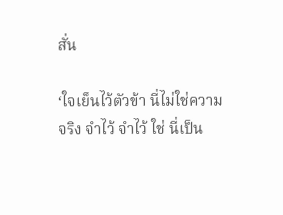สั่น

‘ใจเย็นไว้ตัวข้า นี่ไม่ใช่ความจริง จำไว้ จำไว้ ใช่ นี่เป็น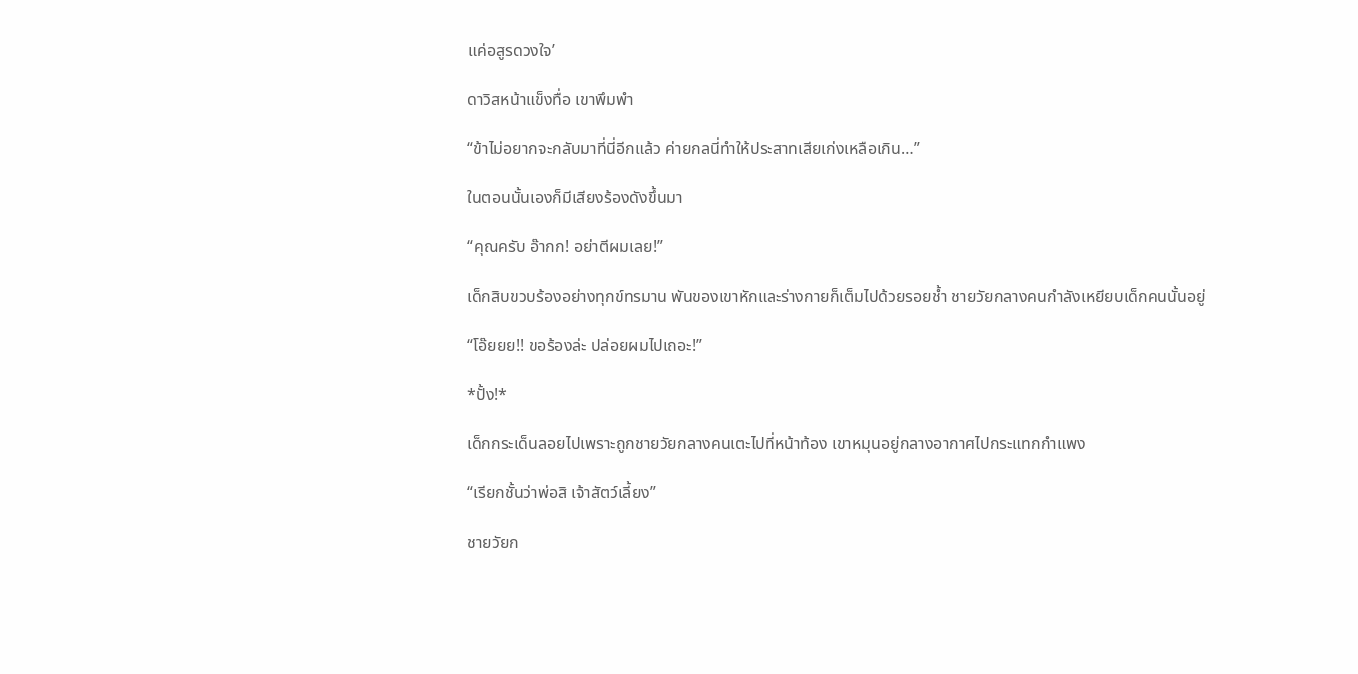แค่อสูรดวงใจ’

ดาวิสหน้าแข็งทื่อ เขาพึมพำ

“ข้าไม่อยากจะกลับมาที่นี่อีกแล้ว ค่ายกลนี่ทำให้ประสาทเสียเก่งเหลือเกิน…”

ในตอนนั้นเองก็มีเสียงร้องดังขึ้นมา

“คุณครับ อ๊ากก! อย่าตีผมเลย!”

เด็กสิบขวบร้องอย่างทุกข์ทรมาน พันของเขาหักและร่างกายก็เต็มไปด้วยรอยช้ำ ชายวัยกลางคนกำลังเหยียบเด็กคนนั้นอยู่

“โอ๊ยยย!! ขอร้องล่ะ ปล่อยผมไปเถอะ!”

*ปั้ง!*

เด็กกระเด็นลอยไปเพราะถูกชายวัยกลางคนเตะไปที่หน้าท้อง เขาหมุนอยู่กลางอากาศไปกระแทกกำแพง

“เรียกชั้นว่าพ่อสิ เจ้าสัตว์เลี้ยง”

ชายวัยก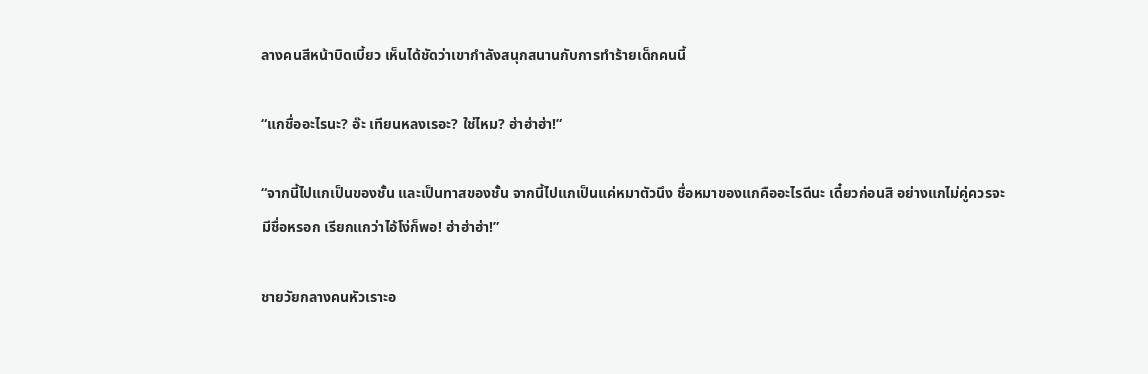ลางคนสีหน้าบิดเบี้ยว เห็นได้ชัดว่าเขากำลังสนุกสนานกับการทำร้ายเด็กคนนี้

“แกชื่ออะไรนะ? อ๊ะ เทียนหลงเรอะ? ใช่ไหม? ฮ่าฮ่าฮ่า!”

“จากนี้ไปแกเป็นของชั้น และเป็นทาสของชั้น จากนี้ไปแกเป็นแค่หมาตัวนึง ชื่อหมาของแกคืออะไรดีนะ เดี๋ยวก่อนสิ อย่างแกไม่คู่ควรจะมีชื่อหรอก เรียกแกว่าไอ้โง่ก็พอ! ฮ่าฮ่าฮ่า!”

ชายวัยกลางคนหัวเราะอ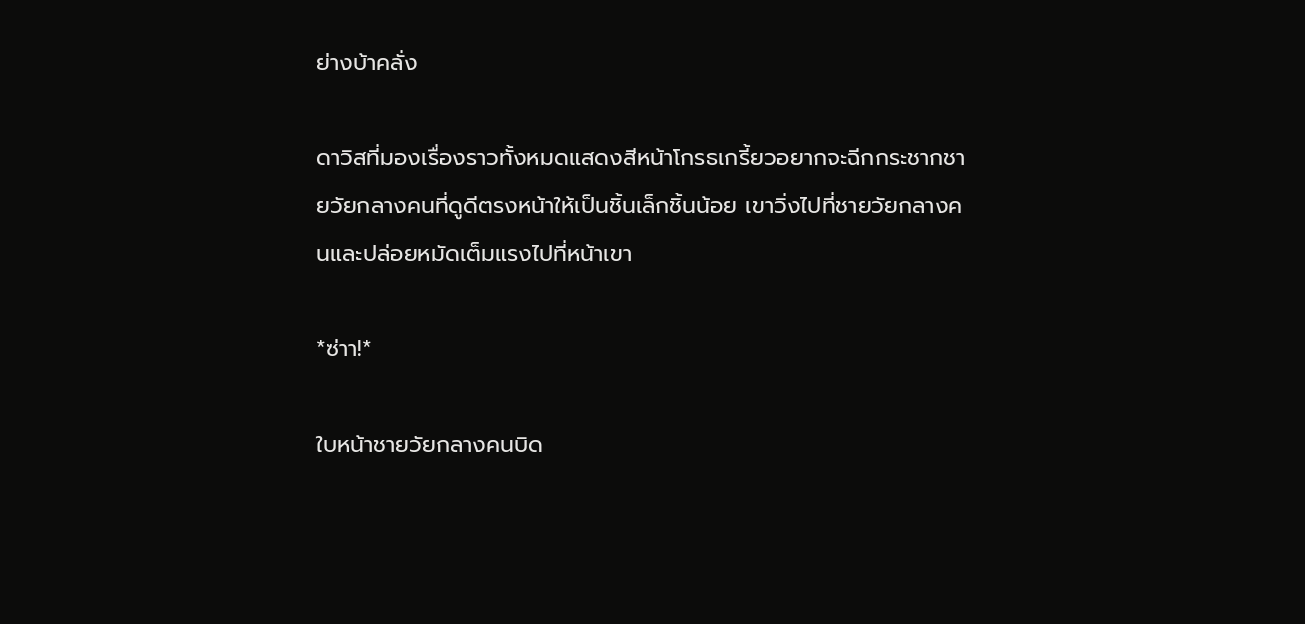ย่างบ้าคลั่ง

ดาวิสที่มองเรื่องราวทั้งหมดแสดงสีหน้าโกรธเกรี้ยวอยากจะฉีกกระชากชายวัยกลางคนที่ดูดีตรงหน้าให้เป็นชิ้นเล็กชิ้นน้อย เขาวิ่งไปที่ชายวัยกลางคนและปล่อยหมัดเต็มแรงไปที่หน้าเขา

*ซ่าา!*

ใบหน้าชายวัยกลางคนบิด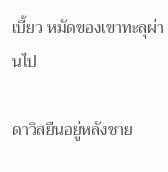เบี้ยว หมัดของเขาทะลุผ่านไป

ดาวิสยืนอยู่หลังชาย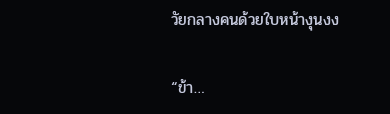วัยกลางคนด้วยใบหน้างุนงง

“ข้า…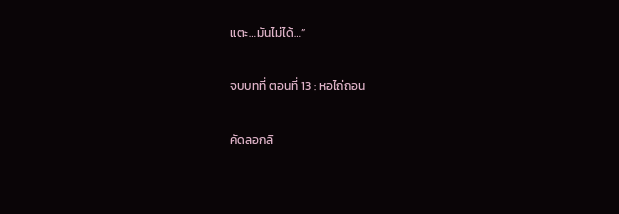แตะ…มันไม่ได้…”

จบบทที่ ตอนที่ 13 : หอไถ่ถอน

คัดลอกลิ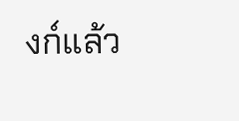งก์แล้ว